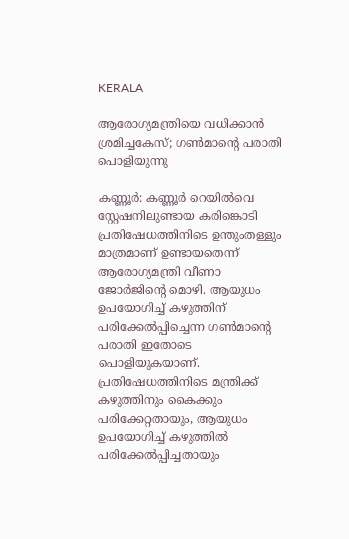KERALA

ആരോഗ്യമന്ത്രിയെ വധിക്കാന്‍ ശ്രമിച്ചകേസ്; ഗണ്‍മാന്റെ പരാതി പൊളിയുന്നു

കണ്ണൂര്‍: കണ്ണൂര്‍ റെയില്‍വെ സ്റ്റേഷനിലുണ്ടായ കരിങ്കൊടി പ്രതിഷേധത്തിനിടെ ഉന്തുംതള്ളും മാത്രമാണ് ഉണ്ടായതെന്ന് ആരോഗ്യമന്ത്രി വീണാ ജോര്‍ജിന്റെ മൊഴി. ആയുധം ഉപയോഗിച്ച് കഴുത്തിന് പരിക്കേല്‍പ്പിച്ചെന്ന ഗണ്‍മാന്റെ പരാതി ഇതോടെ പൊളിയുകയാണ്. പ്രതിഷേധത്തിനിടെ മന്ത്രിക്ക് കഴുത്തിനും കൈക്കും പരിക്കേറ്റതായും, ആയുധം ഉപയോഗിച്ച് കഴുത്തില്‍ പരിക്കേല്‍പ്പിച്ചതായും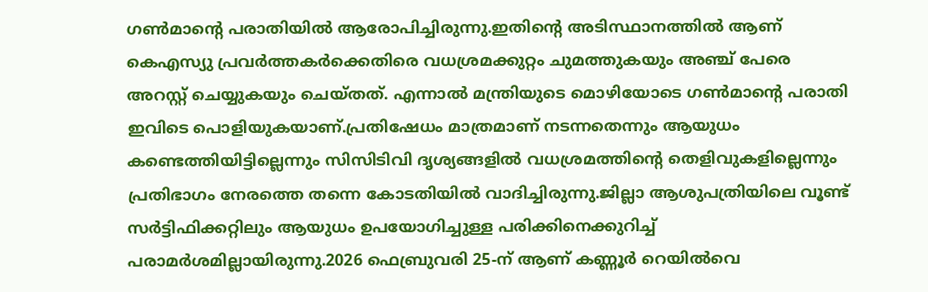ഗണ്‍മാന്റെ പരാതിയില്‍ ആരോപിച്ചിരുന്നു.ഇതിന്റെ അടിസ്ഥാനത്തില്‍ ആണ് കെഎസ്യു പ്രവര്‍ത്തകര്‍ക്കെതിരെ വധശ്രമക്കുറ്റം ചുമത്തുകയും അഞ്ച് പേരെ അറസ്റ്റ് ചെയ്യുകയും ചെയ്തത്. എന്നാല്‍ മന്ത്രിയുടെ മൊഴിയോടെ ഗണ്‍മാന്റെ പരാതി ഇവിടെ പൊളിയുകയാണ്.പ്രതിഷേധം മാത്രമാണ് നടന്നതെന്നും ആയുധം കണ്ടെത്തിയിട്ടില്ലെന്നും സിസിടിവി ദൃശ്യങ്ങളില്‍ വധശ്രമത്തിന്റെ തെളിവുകളില്ലെന്നും പ്രതിഭാഗം നേരത്തെ തന്നെ കോടതിയില്‍ വാദിച്ചിരുന്നു.ജില്ലാ ആശുപത്രിയിലെ വൂണ്ട് സര്‍ട്ടിഫിക്കറ്റിലും ആയുധം ഉപയോഗിച്ചുള്ള പരിക്കിനെക്കുറിച്ച് പരാമര്‍ശമില്ലായിരുന്നു.2026 ഫെബ്രുവരി 25-ന് ആണ് കണ്ണൂര്‍ റെയില്‍വെ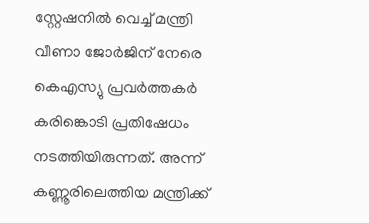സ്റ്റേഷനില്‍ വെച്ച് മന്ത്രി വീണാ ജോര്‍ജിന് നേരെ കെഎസ്യു പ്രവര്‍ത്തകര്‍ കരിങ്കൊടി പ്രതിഷേധം നടത്തിയിരുന്നത്. അന്ന് കണ്ണൂരിലെത്തിയ മന്ത്രിക്ക്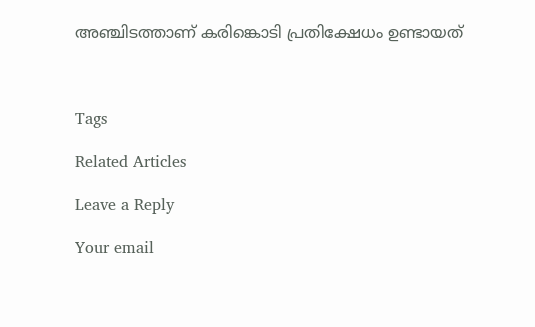അഞ്ചിടത്താണ് കരിങ്കൊടി പ്രതിക്ഷേധം ഉണ്ടായത്



Tags

Related Articles

Leave a Reply

Your email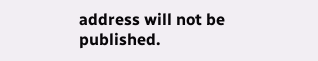address will not be published.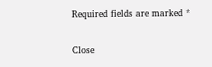Required fields are marked *

Close